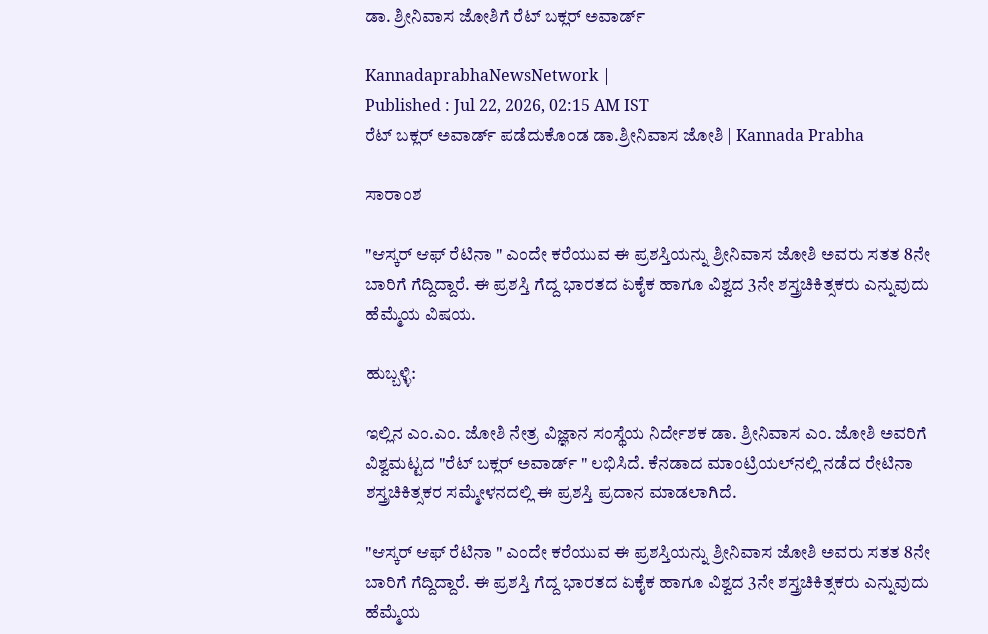ಡಾ. ಶ್ರೀನಿವಾಸ ಜೋಶಿಗೆ ರೆಟ್‌ ಬಕ್ಲರ್‌ ಅವಾರ್ಡ್‌

KannadaprabhaNewsNetwork |
Published : Jul 22, 2026, 02:15 AM IST
ರೆಟ್‌ ಬಕ್ಲರ್‌ ಅವಾರ್ಡ್‌ ಪಡೆದುಕೊಂಡ ಡಾ.ಶ್ರೀನಿವಾಸ ಜೋಶಿ | Kannada Prabha

ಸಾರಾಂಶ

"ಆಸ್ಕರ್‌ ಆಫ್‌ ರೆಟಿನಾ " ಎಂದೇ ಕರೆಯುವ ಈ ಪ್ರಶಸ್ತಿಯನ್ನು ಶ್ರೀನಿವಾಸ ಜೋಶಿ ಅವರು ಸತತ 8ನೇ ಬಾರಿಗೆ ಗೆದ್ದಿದ್ದಾರೆ. ಈ ಪ್ರಶಸ್ತಿ ಗೆದ್ದ ಭಾರತದ ಏಕೈಕ ಹಾಗೂ ವಿಶ್ವದ 3ನೇ ಶಸ್ತ್ರಚಿಕಿತ್ಸಕರು ಎನ್ನುವುದು ಹೆಮ್ಮೆಯ ವಿಷಯ.

ಹುಬ್ಬಳ್ಳಿ:

ಇಲ್ಲಿನ ಎಂ.ಎಂ. ಜೋಶಿ ನೇತ್ರ ವಿಜ್ಞಾನ ಸಂಸ್ಥೆಯ ನಿರ್ದೇಶಕ ಡಾ. ಶ್ರೀನಿವಾಸ ಎಂ. ಜೋಶಿ ಅವರಿಗೆ ವಿಶ್ವಮಟ್ಟದ "ರೆಟ್‌ ಬಕ್ಲರ್‌ ಅವಾರ್ಡ್‌ " ಲಭಿಸಿದೆ. ಕೆನಡಾದ ಮಾಂಟ್ರಿಯಲ್‌ನಲ್ಲಿ ನಡೆದ ರೇಟಿನಾ ಶಸ್ತ್ರಚಿಕಿತ್ಸಕರ ಸಮ್ಮೇಳನದಲ್ಲಿ ಈ ಪ್ರಶಸ್ತಿ ಪ್ರದಾನ ಮಾಡಲಾಗಿದೆ.

"ಆಸ್ಕರ್‌ ಆಫ್‌ ರೆಟಿನಾ " ಎಂದೇ ಕರೆಯುವ ಈ ಪ್ರಶಸ್ತಿಯನ್ನು ಶ್ರೀನಿವಾಸ ಜೋಶಿ ಅವರು ಸತತ 8ನೇ ಬಾರಿಗೆ ಗೆದ್ದಿದ್ದಾರೆ. ಈ ಪ್ರಶಸ್ತಿ ಗೆದ್ದ ಭಾರತದ ಏಕೈಕ ಹಾಗೂ ವಿಶ್ವದ 3ನೇ ಶಸ್ತ್ರಚಿಕಿತ್ಸಕರು ಎನ್ನುವುದು ಹೆಮ್ಮೆಯ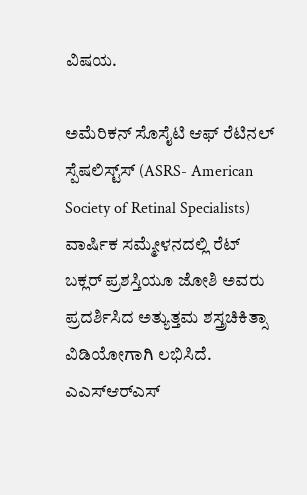ವಿಷಯ.

ಅಮೆರಿಕನ್‌ ಸೊಸೈಟಿ ಆಫ್‌ ರೆಟಿನಲ್‌ ಸ್ಪೆಷಲಿಸ್ಟ್‌ಸ್‌ (ASRS- American Society of Retinal Specialists) ವಾರ್ಷಿಕ ಸಮ್ಮೇಳನದಲ್ಲಿ ರೆಟ್‌ ಬಕ್ಲರ್‌ ಪ್ರಶಸ್ತಿಯೂ ಜೋಶಿ ಅವರು ಪ್ರದರ್ಶಿಸಿದ ಅತ್ಯುತ್ತಮ ಶಸ್ತ್ರಚಿಕಿತ್ಸಾ ವಿಡಿಯೋಗಾಗಿ ಲಭಿಸಿದೆ. ಎಎಸ್‌ಆರ್‌ಎಸ್‌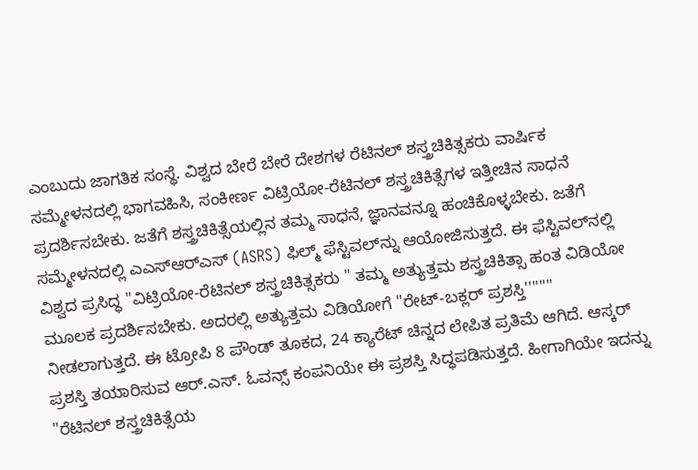ಎಂಬುದು ಜಾಗತಿಕ ಸಂಸ್ಥೆ. ವಿಶ್ವದ ಬೇರೆ ಬೇರೆ ದೇಶಗಳ ರೆಟಿನಲ್‌ ಶಸ್ತ್ರಚಿಕಿತ್ಸಕರು ವಾರ್ಷಿಕ ಸಮ್ಮೇಳನದಲ್ಲಿ ಭಾಗವಹಿಸಿ, ಸಂಕೀರ್ಣ ವಿಟ್ರಿಯೋ-ರೆಟಿನಲ್ ಶಸ್ತ್ರಚಿಕಿತ್ಸೆಗಳ ಇತ್ತೀಚಿನ ಸಾಧನೆ ಪ್ರದರ್ಶಿಸಬೇಕು. ಜತೆಗೆ ಶಸ್ತ್ರಚಿಕಿತ್ಸೆಯಲ್ಲಿನ ತಮ್ಮ ಸಾಧನೆ, ಜ್ಞಾನವನ್ನೂ ಹಂಚಿಕೊಳ್ಳಬೇಕು. ಜತೆಗೆ ಸಮ್ಮೇಳನದಲ್ಲಿ ಎಎಸ್‌ಆರ್‌ಎಸ್‌ (ASRS) ಫಿಲ್ಮ್‌ ಫೆಸ್ಟಿವಲ್‌ನ್ನು ಆಯೋಜಿಸುತ್ತದೆ. ಈ ಫೆಸ್ಟಿವಲ್‌ನಲ್ಲಿ ವಿಶ್ವದ ಪ್ರಸಿದ್ಧ "ವಿಟ್ರಿಯೋ-ರೆಟಿನಲ್ ಶಸ್ತ್ರಚಿಕಿತ್ಸಕರು " ತಮ್ಮ ಅತ್ಯುತ್ತಮ ಶಸ್ತ್ರಚಿಕಿತ್ಸಾ ಹಂತ ವಿಡಿಯೋ ಮೂಲಕ ಪ್ರದರ್ಶಿಸಬೇಕು. ಅದರಲ್ಲಿ ಅತ್ಯುತ್ತಮ ವಿಡಿಯೋಗೆ "ರೇಟ್-ಬಕ್ಲರ್ ಪ್ರಶಸ್ತಿ'''''''' ನೀಡಲಾಗುತ್ತದೆ. ಈ ಟ್ರೋಪಿ 8 ಪೌಂಡ್ ತೂಕದ, 24 ಕ್ಯಾರೆಟ್ ಚಿನ್ನದ ಲೇಪಿತ ಪ್ರತಿಮೆ ಆಗಿದೆ. ಆಸ್ಕರ್ ಪ್ರಶಸ್ತಿ ತಯಾರಿಸುವ ಆರ್‌.ಎಸ್‌. ಓವನ್ಸ್‌ ಕಂಪನಿಯೇ ಈ ಪ್ರಶಸ್ತಿ ಸಿದ್ಧಪಡಿಸುತ್ತದೆ. ಹೀಗಾಗಿಯೇ ಇದನ್ನು "ರೆಟಿನಲ್ ಶಸ್ತ್ರಚಿಕಿತ್ಸೆಯ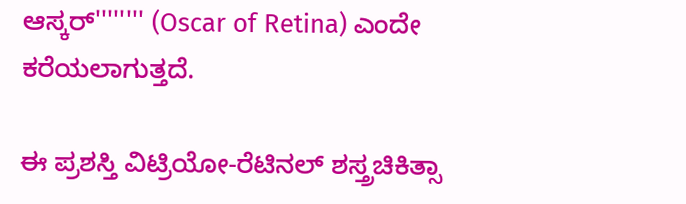ಆಸ್ಕರ್'''''''' (Oscar of Retina) ಎಂದೇ ಕರೆಯಲಾಗುತ್ತದೆ.

ಈ ಪ್ರಶಸ್ತಿ ವಿಟ್ರಿಯೋ-ರೆಟಿನಲ್ ಶಸ್ತ್ರಚಿಕಿತ್ಸಾ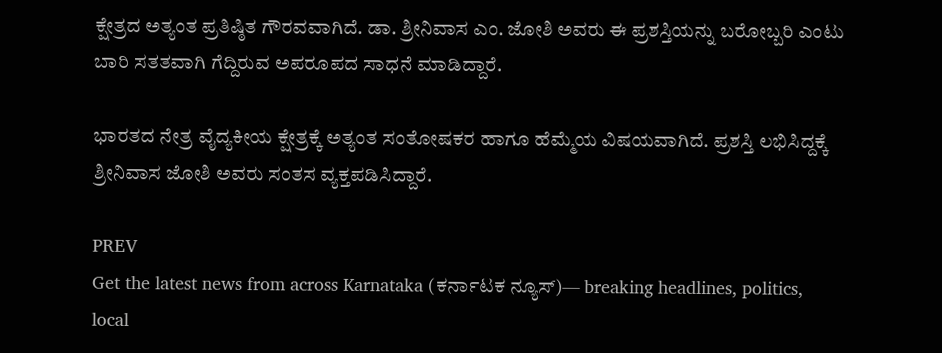ಕ್ಷೇತ್ರದ ಅತ್ಯಂತ ಪ್ರತಿಷ್ಠಿತ ಗೌರವವಾಗಿದೆ. ಡಾ. ಶ್ರೀನಿವಾಸ ಎಂ. ಜೋಶಿ ಅವರು ಈ ಪ್ರಶಸ್ತಿಯನ್ನು ಬರೋಬ್ಬರಿ ಎಂಟು ಬಾರಿ ಸತತವಾಗಿ ಗೆದ್ದಿರುವ ಅಪರೂಪದ ಸಾಧನೆ ಮಾಡಿದ್ದಾರೆ.

ಭಾರತದ ನೇತ್ರ ವೈದ್ಯಕೀಯ ಕ್ಷೇತ್ರಕ್ಕೆ ಅತ್ಯಂತ ಸಂತೋಷಕರ ಹಾಗೂ ಹೆಮ್ಮೆಯ ವಿಷಯವಾಗಿದೆ. ಪ್ರಶಸ್ತಿ ಲಭಿಸಿದ್ದಕ್ಕೆ ಶ್ರೀನಿವಾಸ ಜೋಶಿ ಅವರು ಸಂತಸ ವ್ಯಕ್ತಪಡಿಸಿದ್ದಾರೆ.

PREV
Get the latest news from across Karnataka (ಕರ್ನಾಟಕ ನ್ಯೂಸ್)— breaking headlines, politics, local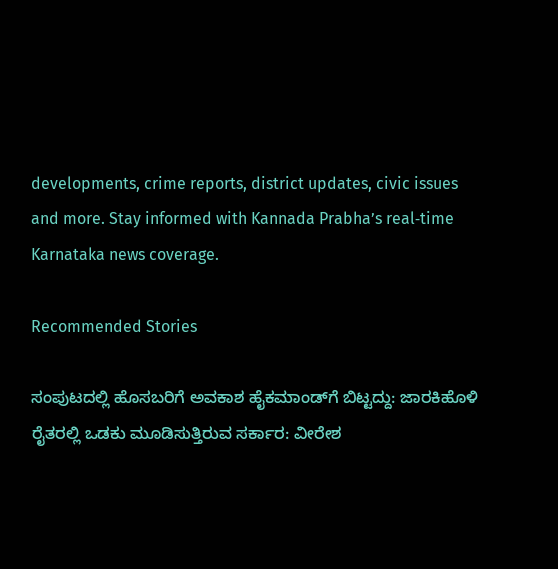developments, crime reports, district updates, civic issues and more. Stay informed with Kannada Prabha’s real‑time Karnataka news coverage.

Recommended Stories

ಸಂಪುಟದಲ್ಲಿ ಹೊಸಬರಿಗೆ ಅವಕಾಶ ಹೈಕಮಾಂಡ್‌ಗೆ ಬಿಟ್ಟದ್ದು: ಜಾರಕಿಹೊಳಿ
ರೈತರಲ್ಲಿ ಒಡಕು ಮೂಡಿಸುತ್ತಿರುವ ಸರ್ಕಾರ: ವೀರೇಶ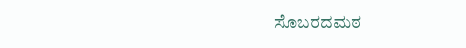ಸೊಬರದಮಠ